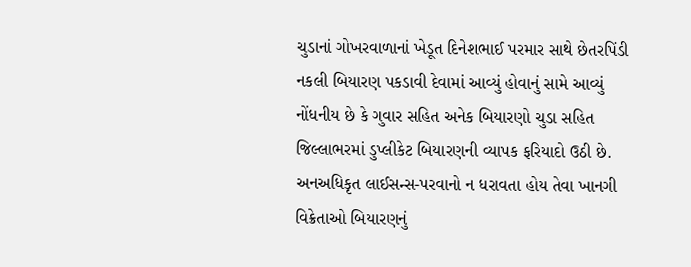ચુડાનાં ગોખરવાળાનાં ખેડૂત દિનેશભાઈ પરમાર સાથે છેતરપિંડી નકલી બિયારણ પકડાવી દેવામાં આવ્યું હોવાનું સામે આવ્યું
નોંધનીય છે કે ગુવાર સહિત અનેક બિયારણો ચુડા સહિત જિલ્લાભરમાં ડુપ્લીકેટ બિયારણની વ્યાપક ફરિયાદો ઉઠી છે.
અનઅધિકૃત લાઈસન્સ-પરવાનો ન ધરાવતા હોય તેવા ખાનગી વિક્રેતાઓ બિયારણનું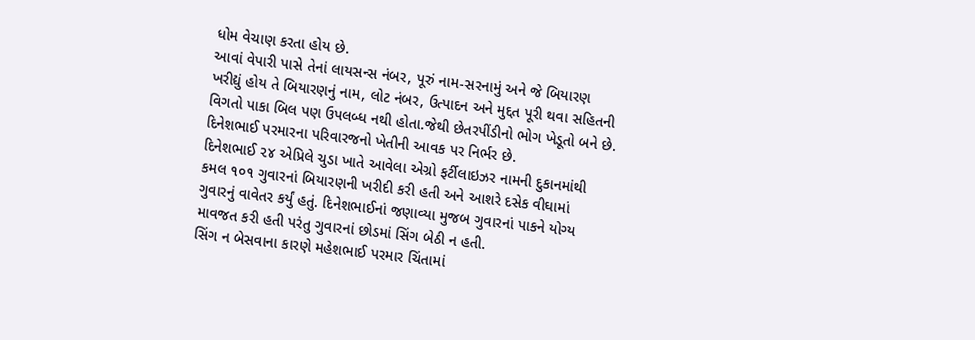ધોમ વેચાણ કરતા હોય છે.
આવાં વેપારી પાસે તેનાં લાયસન્સ નંબર, પૂરું નામ-સરનામું અને જે બિયારણ ખરીદ્યું હોય તે બિયારણનું નામ, લોટ નંબર, ઉત્પાદન અને મુદ્દત પૂરી થવા સહિતની વિગતો પાકા બિલ પણ ઉપલબ્ધ નથી હોતા.જેથી છેતરપીંડીનો ભોગ ખેડૂતો બને છે.
દિનેશભાઈ પરમારના પરિવારજનો ખેતીની આવક પર નિર્ભર છે.
દિનેશભાઈ ૨૪ એપ્રિલે ચુડા ખાતે આવેલા એગ્રો ફર્ટીલાઇઝર નામની દુકાનમાંથી કમલ ૧૦૧ ગુવારનાં બિયારણની ખરીદી કરી હતી અને આશરે દસેક વીઘામાં ગુવારનું વાવેતર કર્યું હતું. દિનેશભાઈનાં જણાવ્યા મુજબ ગુવારનાં પાકને યોગ્ય માવજત કરી હતી પરંતુ ગુવારનાં છોડમાં સિંગ બેઠી ન હતી.
સિંગ ન બેસવાના કારણે મહેશભાઈ પરમાર ચિંતામાં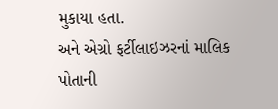મુકાયા હતા.
અને એગ્રો ફર્ટીલાઇઝરનાં માલિક પોતાની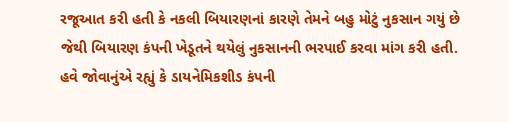રજૂઆત કરી હતી કે નકલી બિયારણનાં કારણે તેમને બહુ મોટું નુકસાન ગયું છે જેથી બિયારણ કંપની ખેડૂતને થયેલું નુકસાનની ભરપાઈ કરવા માંગ કરી હતી.
હવે જોવાનુંએ રહ્યું કે ડાયનેમિકશીડ કંપની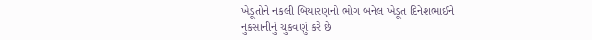ખેડૂતોને નકલી બિયારણનો ભોગ બનેલ ખેડૂત દિનેશભાઈને નુકસાનીનું ચુકવણું કરે છે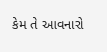કેમ તે આવનારો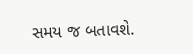સમય જ બતાવશે.